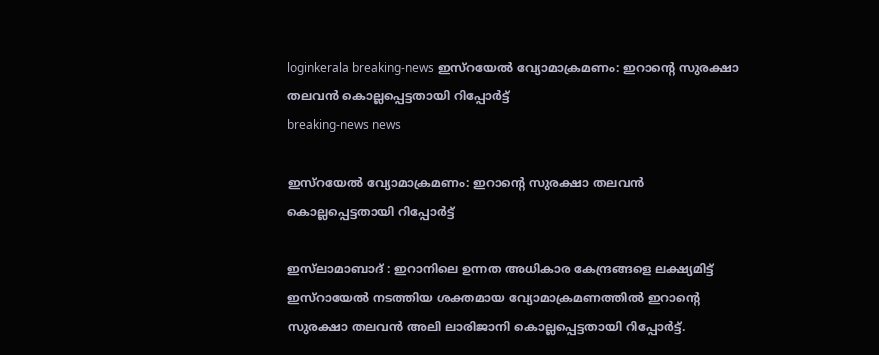loginkerala breaking-news ഇസ്റയേൽ വ്യോമാക്രമണം: ഇറാന്റെ സുരക്ഷാ തലവൻ കൊല്ലപ്പെട്ടതായി റിപ്പോർട്ട്
breaking-news news

ഇസ്റയേൽ വ്യോമാക്രമണം: ഇറാന്റെ സുരക്ഷാ തലവൻ കൊല്ലപ്പെട്ടതായി റിപ്പോർട്ട്

ഇസ്‌ലാമാബാദ് : ഇറാനിലെ ഉന്നത അധികാര കേന്ദ്രങ്ങളെ ലക്ഷ്യമിട്ട് ഇസ്റായേൽ നടത്തിയ ശക്തമായ വ്യോമാക്രമണത്തിൽ ഇറാന്റെ സുരക്ഷാ തലവൻ അലി ലാരിജാനി കൊല്ലപ്പെട്ടതായി റിപ്പോർട്ട്.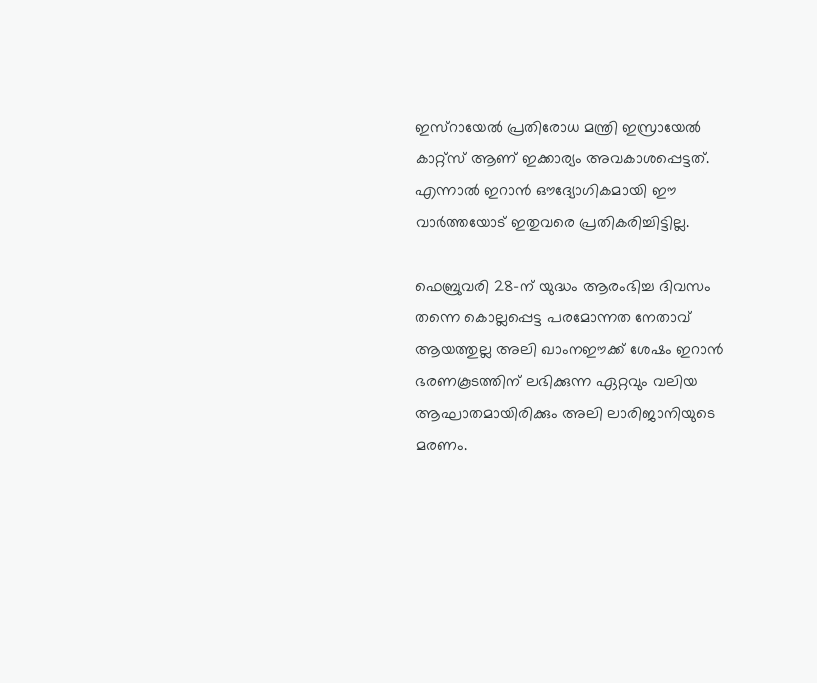ഇസ്റായേൽ പ്രതിരോധ മന്ത്രി ഇസ്രായേൽ കാറ്റ്‌സ് ആണ് ഇക്കാര്യം അവകാശപ്പെട്ടത്. എന്നാൽ ഇറാൻ ഔദ്യോഗികമായി ഈ വാർത്തയോട് ഇതുവരെ പ്രതികരിച്ചിട്ടില്ല.

ഫെബ്രുവരി 28-ന് യുദ്ധം ആരംഭിച്ച ദിവസം തന്നെ കൊല്ലപ്പെട്ട പരമോന്നത നേതാവ് ആയത്തുല്ല അലി ഖാംനഈക്ക് ശേഷം ഇറാൻ ഭരണകൂടത്തിന് ലഭിക്കുന്ന ഏറ്റവും വലിയ ആഘാതമായിരിക്കും അലി ലാരിജാനിയുടെ മരണം.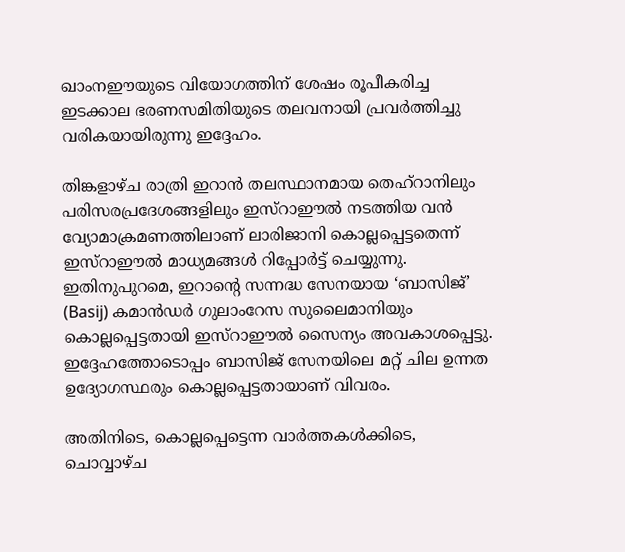ഖാംനഈയുടെ വിയോഗത്തിന് ശേഷം രൂപീകരിച്ച ഇടക്കാല ഭരണസമിതിയുടെ തലവനായി പ്രവർത്തിച്ചു വരികയായിരുന്നു ഇദ്ദേഹം.

തിങ്കളാഴ്ച രാത്രി ഇറാൻ തലസ്ഥാനമായ തെഹ്‌റാനിലും പരിസരപ്രദേശങ്ങളിലും ഇസ്റാഈൽ നടത്തിയ വൻ വ്യോമാക്രമണത്തിലാണ് ലാരിജാനി കൊല്ലപ്പെട്ടതെന്ന് ഇസ്റാഈൽ മാധ്യമങ്ങൾ റിപ്പോർട്ട് ചെയ്യുന്നു. ഇതിനുപുറമെ, ഇറാന്റെ സന്നദ്ധ സേനയായ ‘ബാസിജ്’ (Basij) കമാൻഡർ ഗുലാംറേസ സുലൈമാനിയും കൊല്ലപ്പെട്ടതായി ഇസ്റാഈൽ സൈന്യം അവകാശപ്പെട്ടു. ഇദ്ദേഹത്തോടൊപ്പം ബാസിജ് സേനയിലെ മറ്റ് ചില ഉന്നത ഉദ്യോഗസ്ഥരും കൊല്ലപ്പെട്ടതായാണ് വിവരം.

അതിനിടെ, കൊല്ലപ്പെട്ടെന്ന വാർത്തകൾക്കിടെ, ചൊവ്വാഴ്ച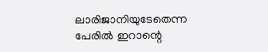ലാരിജാനിയുടേതെന്ന പേരിൽ ഇറാന്റെ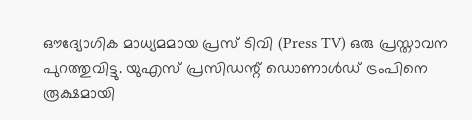ഔദ്യോഗിക മാധ്യമമായ പ്രസ് ടിവി (Press TV) ഒരു പ്രസ്താവന പുറത്തുവിട്ടു. യുഎസ് പ്രസിഡന്റ് ഡൊണാൾഡ് ട്രംപിനെ രൂക്ഷമായി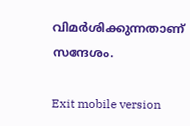വിമർശിക്കുന്നതാണ് സന്ദേശം.

Exit mobile version